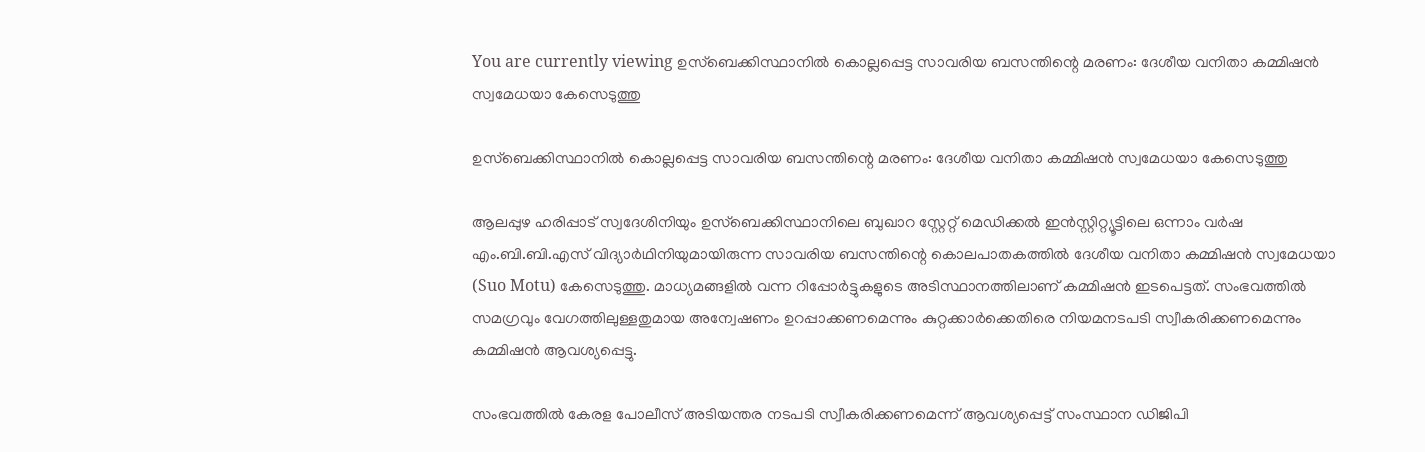You are currently viewing ഉസ്‌ബെക്കിസ്ഥാനിൽ കൊല്ലപ്പെട്ട സാവരിയ ബസന്തിന്റെ മരണം: ദേശീയ വനിതാ കമ്മിഷൻ സ്വമേധയാ കേസെടുത്തു

ഉസ്‌ബെക്കിസ്ഥാനിൽ കൊല്ലപ്പെട്ട സാവരിയ ബസന്തിന്റെ മരണം: ദേശീയ വനിതാ കമ്മിഷൻ സ്വമേധയാ കേസെടുത്തു

ആലപ്പുഴ ഹരിപ്പാട് സ്വദേശിനിയും ഉസ്‌ബെക്കിസ്ഥാനിലെ ബുഖാറ സ്റ്റേറ്റ് മെഡിക്കൽ ഇൻസ്റ്റിറ്റ്യൂട്ടിലെ ഒന്നാം വർഷ എം.ബി.ബി.എസ് വിദ്യാർഥിനിയുമായിരുന്ന സാവരിയ ബസന്തിന്റെ കൊലപാതകത്തിൽ ദേശീയ വനിതാ കമ്മിഷൻ സ്വമേധയാ (Suo Motu) കേസെടുത്തു. മാധ്യമങ്ങളിൽ വന്ന റിപ്പോർട്ടുകളുടെ അടിസ്ഥാനത്തിലാണ് കമ്മിഷൻ ഇടപെട്ടത്. സംഭവത്തിൽ സമഗ്രവും വേഗത്തിലുള്ളതുമായ അന്വേഷണം ഉറപ്പാക്കണമെന്നും കുറ്റക്കാർക്കെതിരെ നിയമനടപടി സ്വീകരിക്കണമെന്നും കമ്മിഷൻ ആവശ്യപ്പെട്ടു.

സംഭവത്തിൽ കേരള പോലീസ് അടിയന്തര നടപടി സ്വീകരിക്കണമെന്ന് ആവശ്യപ്പെട്ട് സംസ്ഥാന ഡിജിപി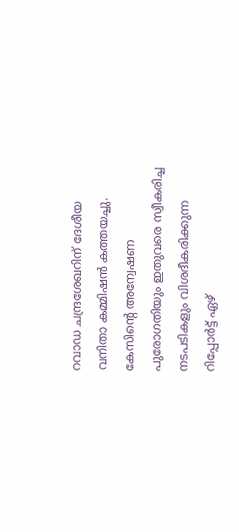റവാഡ ചന്ദ്രശേഖറിന് ദേശീയ വനിതാ കമ്മിഷൻ കത്തയച്ചു. കേസിന്റെ അന്വേഷണ പുരോഗതിയും ഇതുവരെ സ്വീകരിച്ച നടപടികളും വിശദീകരിക്കുന്ന റിപ്പോർട്ട് ഏഴ്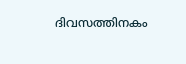ദിവസത്തിനകം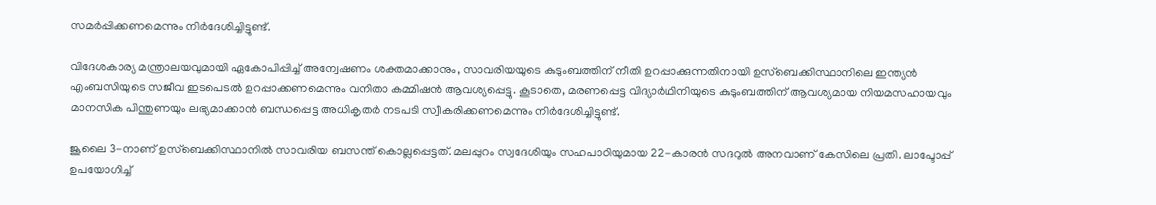സമർപ്പിക്കണമെന്നും നിർദേശിച്ചിട്ടുണ്ട്.

വിദേശകാര്യ മന്ത്രാലയവുമായി ഏകോപിപ്പിച്ച് അന്വേഷണം ശക്തമാക്കാനും, സാവരിയയുടെ കുടുംബത്തിന് നീതി ഉറപ്പാക്കുന്നതിനായി ഉസ്‌ബെക്കിസ്ഥാനിലെ ഇന്ത്യൻ എംബസിയുടെ സജീവ ഇടപെടൽ ഉറപ്പാക്കണമെന്നും വനിതാ കമ്മിഷൻ ആവശ്യപ്പെട്ടു. കൂടാതെ, മരണപ്പെട്ട വിദ്യാർഥിനിയുടെ കുടുംബത്തിന് ആവശ്യമായ നിയമസഹായവും മാനസിക പിന്തുണയും ലഭ്യമാക്കാൻ ബന്ധപ്പെട്ട അധികൃതർ നടപടി സ്വീകരിക്കണമെന്നും നിർദേശിച്ചിട്ടുണ്ട്.

ജൂലൈ 3-നാണ് ഉസ്‌ബെക്കിസ്ഥാനിൽ സാവരിയ ബസന്ത് കൊല്ലപ്പെട്ടത്. മലപ്പുറം സ്വദേശിയും സഹപാഠിയുമായ 22-കാരൻ സദറുൽ അനവാണ് കേസിലെ പ്രതി. ലാപ്ടോപ്പ് ഉപയോഗിച്ച്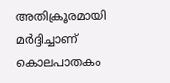അതിക്രൂരമായി മർദ്ദിച്ചാണ് കൊലപാതകം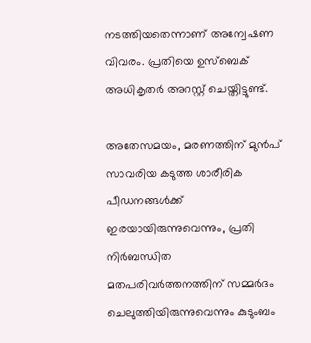നടത്തിയതെന്നാണ് അന്വേഷണ വിവരം. പ്രതിയെ ഉസ്‌ബെക് അധികൃതർ അറസ്റ്റ് ചെയ്തിട്ടുണ്ട്.

അതേസമയം, മരണത്തിന് മുൻപ് സാവരിയ കടുത്ത ശാരീരിക പീഡനങ്ങൾക്ക് ഇരയായിരുന്നുവെന്നും, പ്രതി നിർബന്ധിത മതപരിവർത്തനത്തിന് സമ്മർദം ചെലുത്തിയിരുന്നുവെന്നും കുടുംബം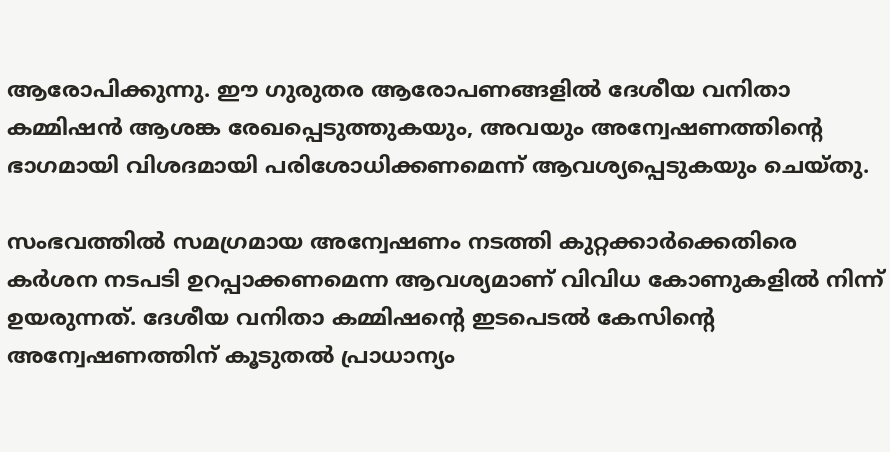ആരോപിക്കുന്നു. ഈ ഗുരുതര ആരോപണങ്ങളിൽ ദേശീയ വനിതാ കമ്മിഷൻ ആശങ്ക രേഖപ്പെടുത്തുകയും, അവയും അന്വേഷണത്തിന്റെ ഭാഗമായി വിശദമായി പരിശോധിക്കണമെന്ന് ആവശ്യപ്പെടുകയും ചെയ്തു.

സംഭവത്തിൽ സമഗ്രമായ അന്വേഷണം നടത്തി കുറ്റക്കാർക്കെതിരെ കർശന നടപടി ഉറപ്പാക്കണമെന്ന ആവശ്യമാണ് വിവിധ കോണുകളിൽ നിന്ന് ഉയരുന്നത്. ദേശീയ വനിതാ കമ്മിഷന്റെ ഇടപെടൽ കേസിന്റെ അന്വേഷണത്തിന് കൂടുതൽ പ്രാധാന്യം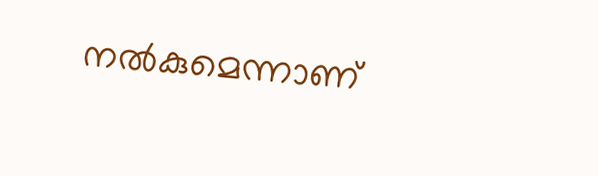നൽകുമെന്നാണ്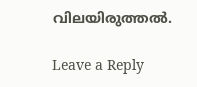വിലയിരുത്തൽ.

Leave a Reply